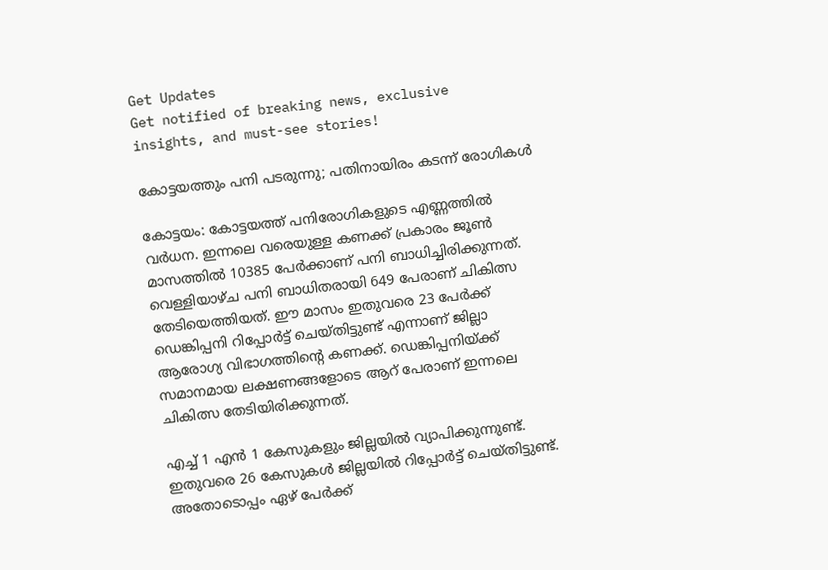Get Updates
Get notified of breaking news, exclusive insights, and must-see stories!

കോട്ടയത്തും പനി പടരുന്നു; പതിനായിരം കടന്ന് രോഗികള്‍

കോട്ടയം: കോട്ടയത്ത് പനിരോഗികളുടെ എണ്ണത്തില്‍ വര്‍ധന. ഇന്നലെ വരെയുള്ള കണക്ക് പ്രകാരം ജൂണ്‍ മാസത്തില്‍ 10385 പേര്‍ക്കാണ് പനി ബാധിച്ചിരിക്കുന്നത്. വെള്ളിയാഴ്ച പനി ബാധിതരായി 649 പേരാണ് ചികിത്സ തേടിയെത്തിയത്. ഈ മാസം ഇതുവരെ 23 പേര്‍ക്ക് ഡെങ്കിപ്പനി റിപ്പോര്‍ട്ട് ചെയ്തിട്ടുണ്ട് എന്നാണ് ജില്ലാ ആരോഗ്യ വിഭാഗത്തിന്റെ കണക്ക്. ഡെങ്കിപ്പനിയ്ക്ക് സമാനമായ ലക്ഷണങ്ങളോടെ ആറ് പേരാണ് ഇന്നലെ ചികിത്സ തേടിയിരിക്കുന്നത്.

എച്ച് 1 എന്‍ 1 കേസുകളും ജില്ലയില്‍ വ്യാപിക്കുന്നുണ്ട്. ഇതുവരെ 26 കേസുകള്‍ ജില്ലയില്‍ റിപ്പോര്‍ട്ട് ചെയ്തിട്ടുണ്ട്. അതോടൊപ്പം ഏഴ് പേര്‍ക്ക്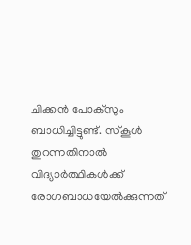ചിക്കന്‍ പോക്‌സും ബാധിച്ചിട്ടുണ്ട്. സ്‌കൂള്‍ തുറന്നതിനാല്‍ വിദ്യാര്‍ത്ഥികള്‍ക്ക് രോഗബാധയേല്‍ക്കുന്നത്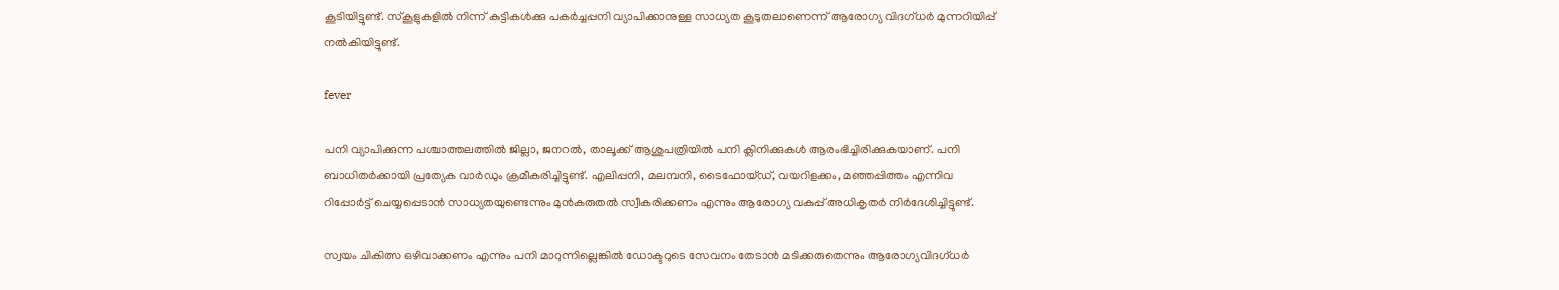കൂടിയിട്ടുണ്ട്. സ്‌കൂളുകളില്‍ നിന്ന് കുട്ടികള്‍ക്കു പകര്‍ച്ചപ്പനി വ്യാപിക്കാനുള്ള സാധ്യത കൂടുതലാണെന്ന് ആരോഗ്യ വിദഗ്ധര്‍ മുന്നറിയിപ്പ് നല്‍കിയിട്ടുണ്ട്.

fever

പനി വ്യാപിക്കുന്ന പശ്ചാത്തലത്തില്‍ ജില്ലാ, ജനറല്‍, താലൂക്ക് ആശുപത്രിയില്‍ പനി ക്ലിനിക്കുകള്‍ ആരംഭിച്ചിരിക്കുകയാണ്. പനി ബാധിതര്‍ക്കായി പ്രത്യേക വാര്‍ഡും ക്രമീകരിച്ചിട്ടുണ്ട്. എലിപ്പനി, മലമ്പനി, ടൈഫോയ്ഡ്, വയറിളക്കം, മഞ്ഞപ്പിത്തം എന്നിവ റിപ്പോര്‍ട്ട് ചെയ്യപ്പെടാന്‍ സാധ്യതയുണ്ടെന്നും മുന്‍കരുതല്‍ സ്വീകരിക്കണം എന്നും ആരോഗ്യ വകുപ്പ് അധികൃതര്‍ നിര്‍ദേശിച്ചിട്ടുണ്ട്.

സ്വയം ചികിത്സ ഒഴിവാക്കണം എന്നും പനി മാറുന്നില്ലെങ്കില്‍ ഡോക്ടറുടെ സേവനം തേടാന്‍ മടിക്കരുതെന്നും ആരോഗ്യവിദഗ്ധര്‍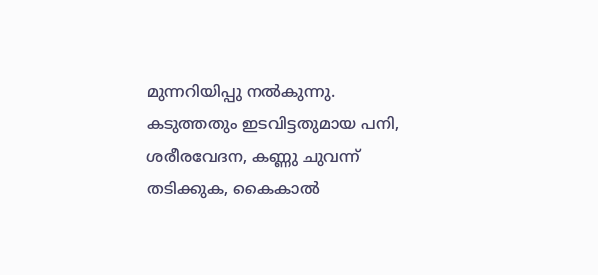മുന്നറിയിപ്പു നല്‍കുന്നു. കടുത്തതും ഇടവിട്ടതുമായ പനി, ശരീരവേദന, കണ്ണു ചുവന്ന് തടിക്കുക, കൈകാല്‍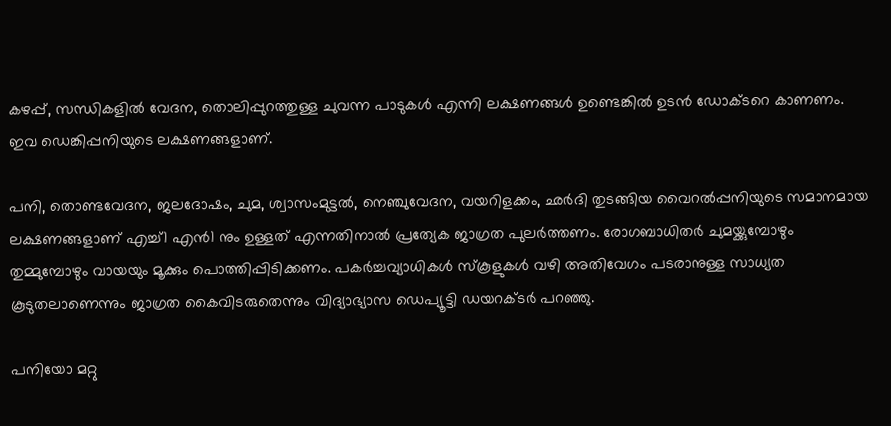കഴപ്പ്, സന്ധികളില്‍ വേദന, തൊലിപ്പുറത്തുള്ള ചുവന്ന പാടുകള്‍ എന്നി ലക്ഷണങ്ങള്‍ ഉണ്ടെങ്കില്‍ ഉടന്‍ ഡോക്ടറെ കാണണം. ഇവ ഡെങ്കിപ്പനിയുടെ ലക്ഷണങ്ങളാണ്.

പനി, തൊണ്ടവേദന, ജലദോഷം, ചുമ, ശ്വാസംമുട്ടല്‍, നെഞ്ചുവേദന, വയറിളക്കം, ഛര്‍ദി തുടങ്ങിയ വൈറല്‍പ്പനിയുടെ സമാനമായ ലക്ഷണങ്ങളാണ് എച്ച്1 എന്‍1 നും ഉള്ളത് എന്നതിനാല്‍ പ്രത്യേക ജാഗ്രത പുലര്‍ത്തണം. രോഗബാധിതര്‍ ചുമയ്ക്കുമ്പോഴും തുമ്മുമ്പോഴും വായയും മൂക്കും പൊത്തിപ്പിടിക്കണം. പകര്‍ച്ചവ്യാധികള്‍ സ്‌കൂളുകള്‍ വഴി അതിവേഗം പടരാനുള്ള സാധ്യത കൂടുതലാണെന്നും ജാഗ്രത കൈവിടരുതെന്നും വിദ്യാഭ്യാസ ഡെപ്യൂട്ടി ഡയറക്ടര്‍ പറഞ്ഞു.

പനിയോ മറ്റു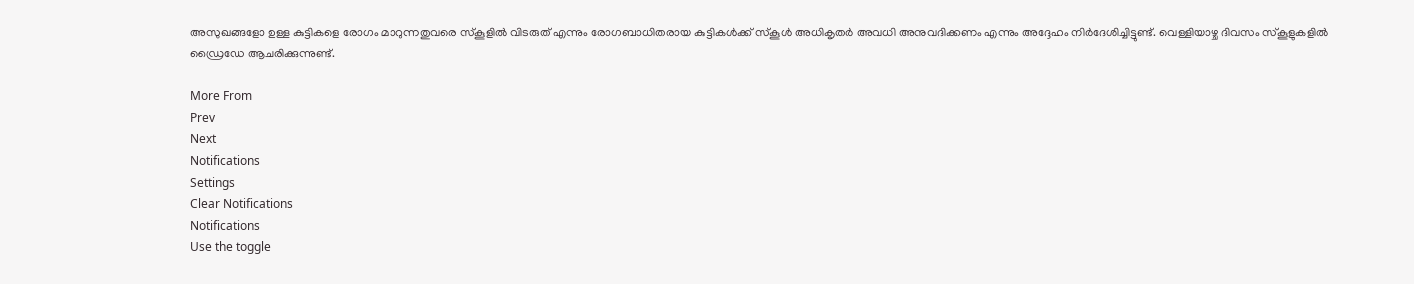അസുഖങ്ങളോ ഉള്ള കുട്ടികളെ രോഗം മാറുന്നതുവരെ സ്‌കൂളില്‍ വിടരുത് എന്നും രോഗബാധിതരായ കുട്ടികള്‍ക്ക് സ്‌കൂള്‍ അധികൃതര്‍ അവധി അനുവദിക്കണം എന്നും അദ്ദേഹം നിര്‍ദേശിച്ചിട്ടുണ്ട്. വെള്ളിയാഴ്ച ദിവസം സ്‌കൂളുകളില്‍ ഡ്രൈഡേ ആചരിക്കുന്നുണ്ട്.

More From
Prev
Next
Notifications
Settings
Clear Notifications
Notifications
Use the toggle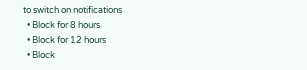to switch on notifications
  • Block for 8 hours
  • Block for 12 hours
  • Block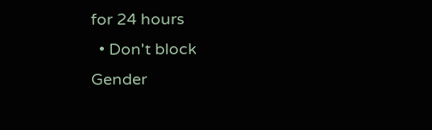for 24 hours
  • Don't block
Gender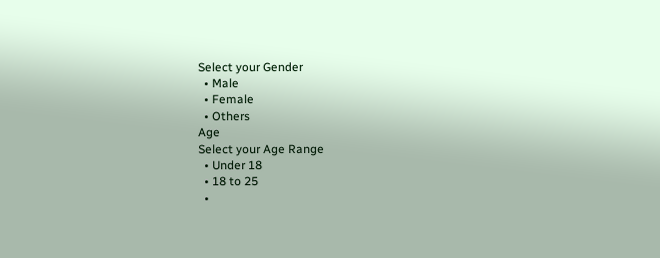Select your Gender
  • Male
  • Female
  • Others
Age
Select your Age Range
  • Under 18
  • 18 to 25
  •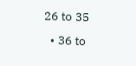26 to 35
  • 36 to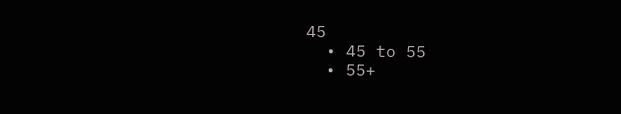45
  • 45 to 55
  • 55+